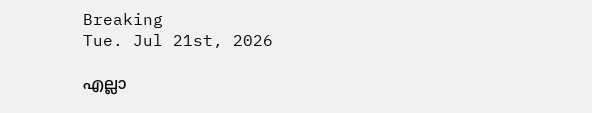Breaking
Tue. Jul 21st, 2026

എല്ലാ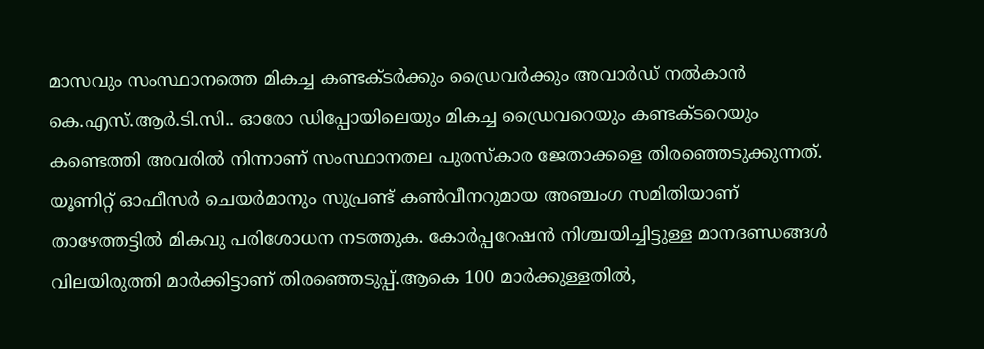മാസവും സംസ്ഥാനത്തെ മികച്ച കണ്ടക്ടർക്കും ഡ്രൈവർക്കും അവാർഡ് നൽകാൻ കെ.എസ്.ആർ.ടി.സി.. ഓരോ ഡിപ്പോയിലെയും മികച്ച ഡ്രൈവറെയും കണ്ടക്ടറെയും കണ്ടെത്തി അവരിൽ നിന്നാണ് സംസ്ഥാനതല പുരസ്കാര ജേതാക്കളെ തിരഞ്ഞെടുക്കുന്നത്. യൂണിറ്റ് ഓഫീസർ ചെയർമാനും സുപ്രണ്ട് കൺവീനറുമായ അഞ്ചംഗ സമിതിയാണ് താഴേത്തട്ടിൽ മികവു പരിശോധന നടത്തുക. കോർപ്പറേഷൻ നിശ്ചയിച്ചിട്ടുള്ള മാനദണ്ഡങ്ങൾ വിലയിരുത്തി മാർക്കിട്ടാണ് തിരഞ്ഞെടുപ്പ്.ആകെ 100 മാർക്കുള്ളതിൽ,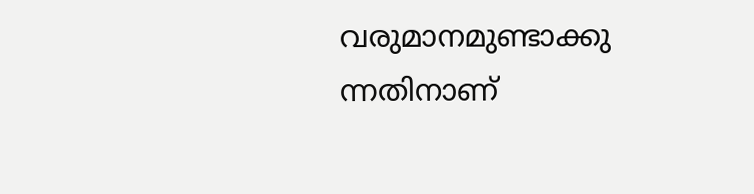വരുമാനമുണ്ടാക്കു ന്നതിനാണ്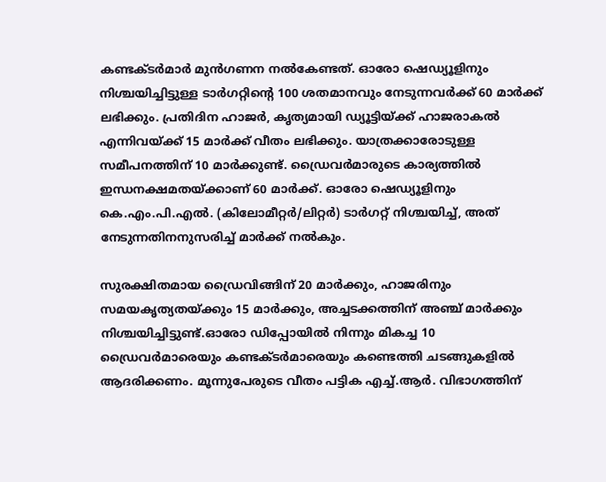കണ്ടക്ടർമാർ മുൻഗണന നൽകേണ്ടത്. ഓരോ ഷെഡ്യൂളിനും നിശ്ചയിച്ചിട്ടുള്ള ടാർഗറ്റിന്റെ 100 ശതമാനവും നേടുന്നവർക്ക് 60 മാർക്ക് ലഭിക്കും. പ്രതിദിന ഹാജർ, കൃത്യമായി ഡ്യൂട്ടിയ്ക്ക് ഹാജരാകൽ എന്നിവയ്ക്ക് 15 മാർക്ക് വീതം ലഭിക്കും. യാത്രക്കാരോടുള്ള സമീപനത്തിന് 10 മാർക്കുണ്ട്. ഡ്രൈവർമാരുടെ കാര്യത്തിൽ ഇന്ധനക്ഷമതയ്ക്കാണ് 60 മാർക്ക്. ഓരോ ഷെഡ്യൂളിനും കെ.എം.പി.എൽ. (കിലോമീറ്റർ/ലിറ്റർ) ടാർഗറ്റ് നിശ്ചയിച്ച്, അത് നേടുന്നതിനനുസരിച്ച് മാർക്ക് നൽകും.

സുരക്ഷിതമായ ഡ്രൈവിങ്ങിന് 20 മാർക്കും, ഹാജരിനും സമയകൃത്യതയ്ക്കും 15 മാർക്കും, അച്ചടക്കത്തിന് അഞ്ച് മാർക്കും നിശ്ചയിച്ചിട്ടുണ്ട്.ഓരോ ഡിപ്പോയിൽ നിന്നും മികച്ച 10 ഡ്രൈവർമാരെയും കണ്ടക്ടർമാരെയും കണ്ടെത്തി ചടങ്ങുകളിൽ ആദരിക്കണം. മൂന്നുപേരുടെ വീതം പട്ടിക എച്ച്.ആർ. വിഭാഗത്തിന്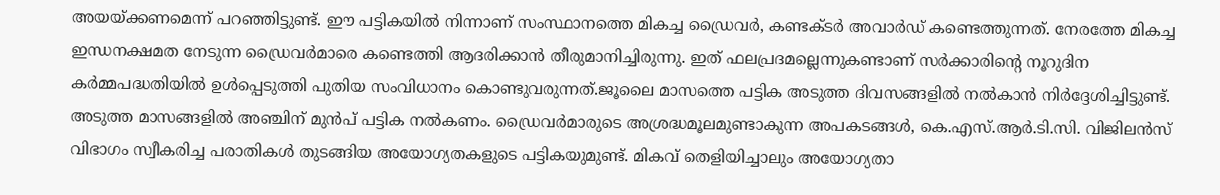അയയ്ക്കണമെന്ന് പറഞ്ഞിട്ടുണ്ട്. ഈ പട്ടികയിൽ നിന്നാണ് സംസ്ഥാനത്തെ മികച്ച ഡ്രൈവർ, കണ്ടക്ടർ അവാർഡ് കണ്ടെത്തുന്നത്. നേരത്തേ മികച്ച ഇന്ധനക്ഷമത നേടുന്ന ഡ്രൈവർമാരെ കണ്ടെത്തി ആദരിക്കാൻ തീരുമാനിച്ചിരുന്നു. ഇത് ഫലപ്രദമല്ലെന്നുകണ്ടാണ് സർക്കാരിന്റെ നൂറുദിന കർമ്മപദ്ധതിയിൽ ഉൾപ്പെടുത്തി പുതിയ സംവിധാനം കൊണ്ടുവരുന്നത്.ജൂലൈ മാസത്തെ പട്ടിക അടുത്ത ദിവസങ്ങളിൽ നൽകാൻ നിർദ്ദേശിച്ചിട്ടുണ്ട്. അടുത്ത മാസങ്ങളിൽ അഞ്ചിന് മുൻപ് പട്ടിക നൽകണം. ഡ്രൈവർമാരുടെ അശ്രദ്ധമൂലമുണ്ടാകുന്ന അപകടങ്ങൾ, കെ.എസ്.ആർ.ടി.സി. വിജിലൻസ് വിഭാഗം സ്വീകരിച്ച പരാതികൾ തുടങ്ങിയ അയോഗ്യതകളുടെ പട്ടികയുമുണ്ട്. മികവ് തെളിയിച്ചാലും അയോഗ്യതാ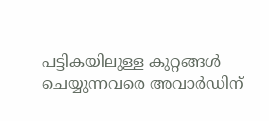പട്ടികയിലുള്ള കുറ്റങ്ങൾ ചെയ്യുന്നവരെ അവാർഡിന്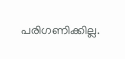പരിഗണിക്കില്ല.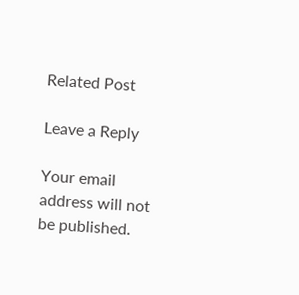Related Post

Leave a Reply

Your email address will not be published.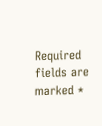Required fields are marked *